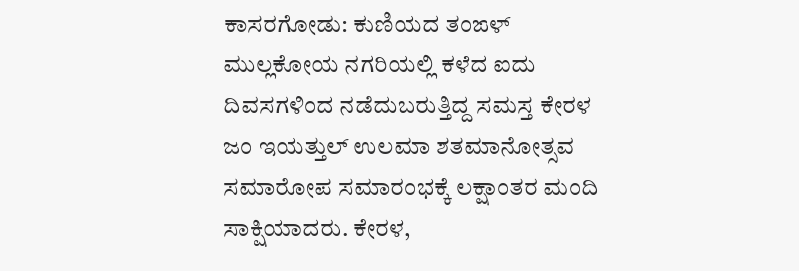ಕಾಸರಗೋಡು: ಕುಣಿಯದ ತಂಙಳ್ ಮುಲ್ಲಕೋಯ ನಗರಿಯಲ್ಲಿ ಕಳೆದ ಐದು ದಿವಸಗಳಿಂದ ನಡೆದುಬರುತ್ತಿದ್ದ ಸಮಸ್ತ ಕೇರಳ ಜಂ ಇಯತ್ತುಲ್ ಉಲಮಾ ಶತಮಾನೋತ್ಸವ ಸಮಾರೋಪ ಸಮಾರಂಭಕ್ಕೆ ಲಕ್ಷಾಂತರ ಮಂದಿ ಸಾಕ್ಷಿಯಾದರು. ಕೇರಳ,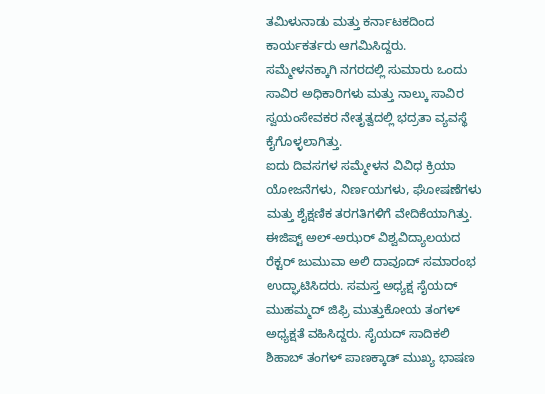ತಮಿಳುನಾಡು ಮತ್ತು ಕರ್ನಾಟಕದಿಂದ ಕಾರ್ಯಕರ್ತರು ಆಗಮಿಸಿದ್ದರು.
ಸಮ್ಮೇಳನಕ್ಕಾಗಿ ನಗರದಲ್ಲಿ ಸುಮಾರು ಒಂದು ಸಾವಿರ ಅಧಿಕಾರಿಗಳು ಮತ್ತು ನಾಲ್ಕು ಸಾವಿರ ಸ್ವಯಂಸೇವಕರ ನೇತೃತ್ವದಲ್ಲಿ ಭದ್ರತಾ ವ್ಯವಸ್ಥೆ ಕೈಗೊಳ್ಳಲಾಗಿತ್ತು.
ಐದು ದಿವಸಗಳ ಸಮ್ಮೇಳನ ವಿವಿಧ ಕ್ರಿಯಾ ಯೋಜನೆಗಳು, ನಿರ್ಣಯಗಳು, ಘೋಷಣೆಗಳು ಮತ್ತು ಶೈಕ್ಷಣಿಕ ತರಗತಿಗಳಿಗೆ ವೇದಿಕೆಯಾಗಿತ್ತು.
ಈಜಿಪ್ಟ್ ಅಲ್-ಅಝರ್ ವಿಶ್ವವಿದ್ಯಾಲಯದ ರೆಕ್ಟರ್ ಜುಮುವಾ ಅಲಿ ದಾವೂದ್ ಸಮಾರಂಭ ಉದ್ಘಾಟಿಸಿದರು. ಸಮಸ್ತ ಅಧ್ಯಕ್ಷ ಸೈಯದ್ ಮುಹಮ್ಮದ್ ಜಿಫ್ರಿ ಮುತ್ತುಕೋಯ ತಂಗಳ್ ಅಧ್ಯಕ್ಷತೆ ವಹಿಸಿದ್ದರು. ಸೈಯದ್ ಸಾದಿಕಲಿ ಶಿಹಾಬ್ ತಂಗಳ್ ಪಾಣಕ್ಕಾಡ್ ಮುಖ್ಯ ಭಾಷಣ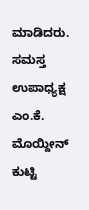ಮಾಡಿದರು. ಸಮಸ್ತ ಉಪಾಧ್ಯಕ್ಷ ಎಂ.ಕೆ. ಮೊಯ್ದೀನ್ ಕುಟ್ಟಿ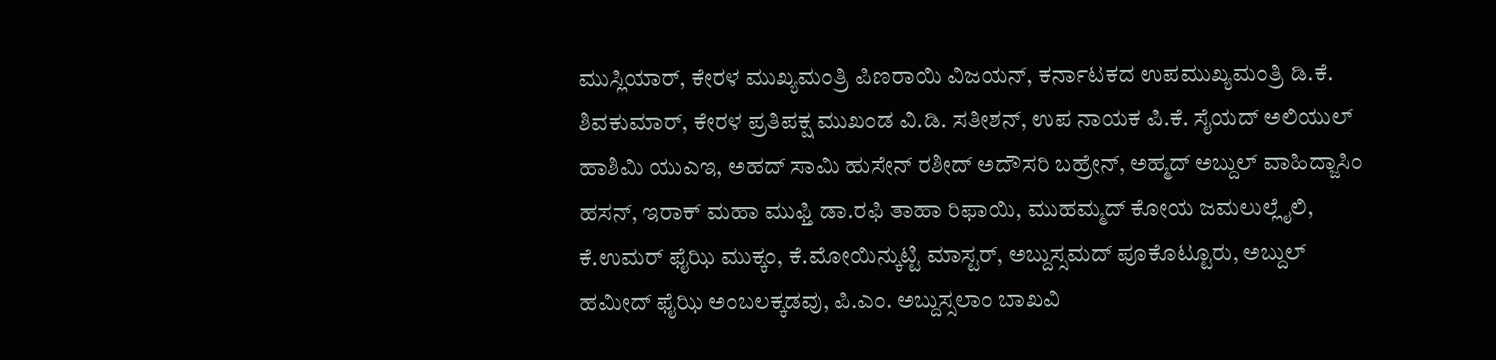ಮುಸ್ಲಿಯಾರ್, ಕೇರಳ ಮುಖ್ಯಮಂತ್ರಿ ಪಿಣರಾಯಿ ವಿಜಯನ್, ಕರ್ನಾಟಕದ ಉಪಮುಖ್ಯಮಂತ್ರಿ ಡಿ.ಕೆ. ಶಿವಕುಮಾರ್, ಕೇರಳ ಪ್ರತಿಪಕ್ಷ ಮುಖಂಡ ವಿ.ಡಿ. ಸತೀಶನ್, ಉಪ ನಾಯಕ ಪಿ.ಕೆ. ಸೈಯದ್ ಅಲಿಯುಲ್ ಹಾಶಿಮಿ ಯುಎಇ, ಅಹದ್ ಸಾಮಿ ಹುಸೇನ್ ರಶೀದ್ ಅದೌಸರಿ ಬಹ್ರೇನ್, ಅಹ್ಮದ್ ಅಬ್ದುಲ್ ವಾಹಿದ್ಜಾಸಿಂ ಹಸನ್, ಇರಾಕ್ ಮಹಾ ಮುಫ್ತಿ ಡಾ.ರಫಿ ತಾಹಾ ರಿಫಾಯಿ, ಮುಹಮ್ಮದ್ ಕೋಯ ಜಮಲುಲ್ಲೈಲಿ, ಕೆ.ಉಮರ್ ಫೈಝಿ ಮುಕ್ಕಂ, ಕೆ.ಮೋಯಿನ್ಕುಟ್ಟಿ ಮಾಸ್ಟರ್, ಅಬ್ದುಸ್ಸಮದ್ ಪೂಕೊಟ್ಟೂರು, ಅಬ್ದುಲ್ ಹಮೀದ್ ಫೈಝಿ ಅಂಬಲಕ್ಕಡವು, ಪಿ.ಎಂ. ಅಬ್ದುಸ್ಸಲಾಂ ಬಾಖವಿ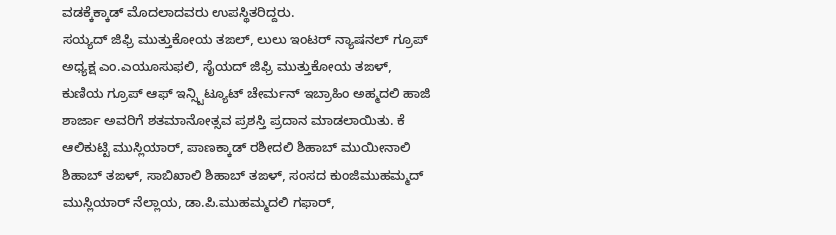ವಡಕ್ಕೆಕ್ಕಾಡ್ ಮೊದಲಾದವರು ಉಪಸ್ಥಿತರಿದ್ದರು.
ಸಯ್ಯದ್ ಜಿಫ್ರಿ ಮುತ್ತುಕೋಯ ತಙಲ್, ಲುಲು ಇಂಟರ್ ನ್ಯಾಷನಲ್ ಗ್ರೂಪ್ ಅಧ್ಯಕ್ಷ ಎಂ.ಎಯೂಸುಫಲಿ, ಸೈಯದ್ ಜಿಫ್ರಿ ಮುತ್ತುಕೋಯ ತಙಳ್, ಕುಣಿಯ ಗ್ರೂಪ್ ಆಫ್ ಇನ್ಸ್ಟಿಟ್ಯೂಟ್ ಚೇರ್ಮನ್ ಇಬ್ರಾಹಿಂ ಅಹ್ಮದಲಿ ಹಾಜಿ ಶಾರ್ಜಾ ಅವರಿಗೆ ಶತಮಾನೋತ್ಸವ ಪ್ರಶಸ್ತಿ ಪ್ರದಾನ ಮಾಡಲಾಯಿತು. ಕೆ ಆಲಿಕುಟ್ಟಿ ಮುಸ್ಲಿಯಾರ್, ಪಾಣಕ್ಕಾಡ್ ರಶೀದಲಿ ಶಿಹಾಬ್ ಮುಯೀನಾಲಿ ಶಿಹಾಬ್ ತಙಳ್, ಸಾಬಿಖಾಲಿ ಶಿಹಾಬ್ ತಙಳ್, ಸಂಸದ ಕುಂಜಿಮುಹಮ್ಮದ್ ಮುಸ್ಲಿಯಾರ್ ನೆಲ್ಲಾಯ, ಡಾ.ಪಿ.ಮುಹಮ್ಮದಲಿ ಗಫಾರ್,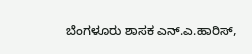ಬೆಂಗಳೂರು ಶಾಸಕ ಎನ್.ಎ.ಹಾರಿಸ್,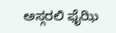ಅಸ್ಗರಲಿ ಫೈಝಿ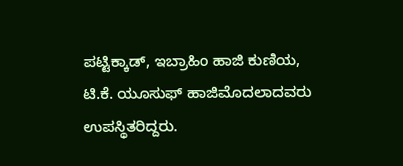ಪಟ್ಟಿಕ್ಕಾಡ್, ಇಬ್ರಾಹಿಂ ಹಾಜಿ ಕುಣಿಯ, ಟಿ.ಕೆ. ಯೂಸುಫ್ ಹಾಜಿಮೊದಲಾದವರು ಉಪಸ್ಥಿತರಿದ್ದರು.